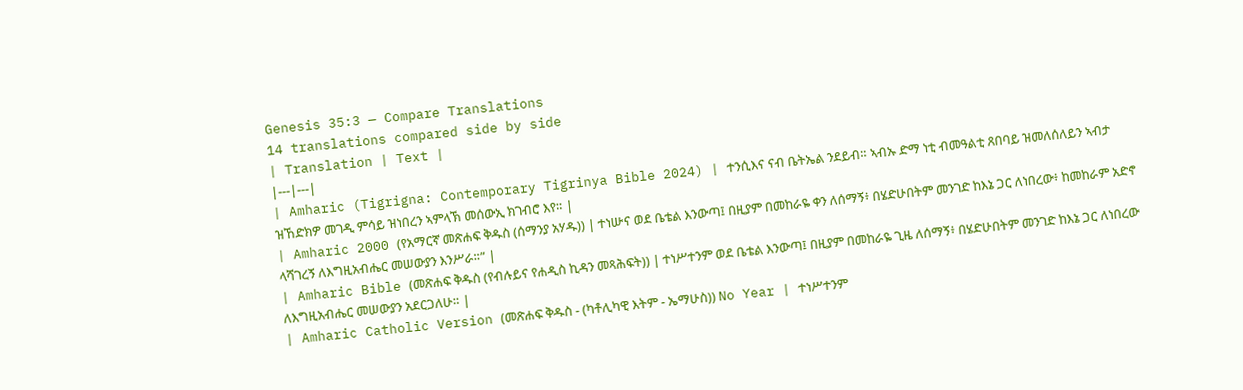Genesis 35:3 — Compare Translations
14 translations compared side by side
| Translation | Text |
|---|---|
| Amharic (Tigrigna: Contemporary Tigrinya Bible 2024) | ተንሲእና ናብ ቤትኤል ንደይብ። ኣብኡ ድማ ነቲ ብመዓልቲ ጸበባይ ዝመለሰለይን ኣብታ ዝኸድክዎ መገዲ ምሳይ ዝነበረን ኣምላኽ መሰውኢ ክገብሮ እየ። |
| Amharic 2000 (የአማርኛ መጽሐፍ ቅዱስ (ሰማንያ አሃዱ)) | ተነሡና ወደ ቤቴል እንውጣ፤ በዚያም በመከራዬ ቀን ለሰማኝ፥ በሄድሁበትም መንገድ ከእኔ ጋር ለነበረው፥ ከመከራም አድኖ ላሻገረኝ ለእግዚአብሔር መሠውያን እንሥራ።” |
| Amharic Bible (መጽሐፍ ቅዱስ (የብሉይና የሐዲስ ኪዳን መጻሕፍት)) | ተነሥተንም ወደ ቤቴል እንውጣ፤ በዚያም በመከራዬ ጊዜ ለሰማኝ፥ በሄድሁበትም መንገድ ከእኔ ጋር ለነበረው ለእግዚአብሔር መሠውያን አደርጋለሁ። |
| Amharic Catholic Version (መጽሐፍ ቅዱስ - (ካቶሊካዊ እትም - ኤማሁስ)) No Year | ተነሥተንም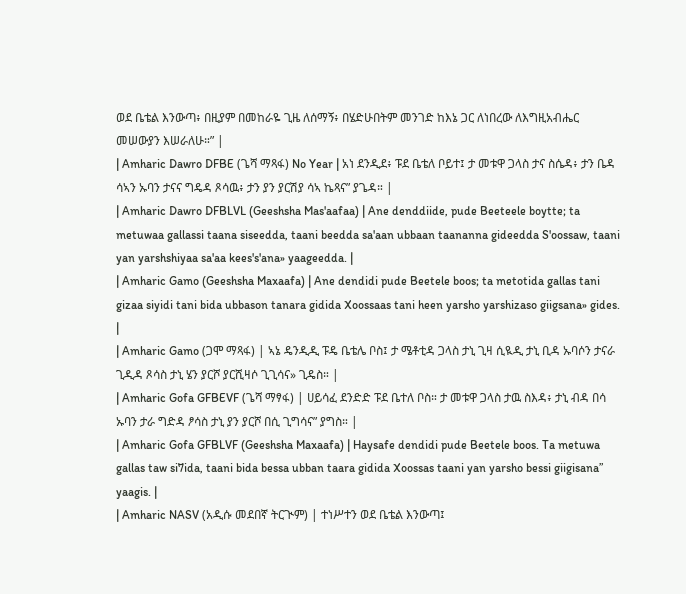ወደ ቤቴል እንውጣ፥ በዚያም በመከራዬ ጊዜ ለሰማኝ፥ በሄድሁበትም መንገድ ከእኔ ጋር ለነበረው ለእግዚአብሔር መሠውያን እሠራለሁ።” |
| Amharic Dawro DFBE (ጌሻ ማጻፋ) No Year | አነ ደንዲደ፥ ፑደ ቤቴለ ቦይተ፤ ታ መቱዋ ጋላስ ታና ስሴዳ፥ ታን ቤዳ ሳኣን ኡባን ታናና ግዴዳ ጾሳዉ፥ ታን ያን ያርሽያ ሳኣ ኬጻና” ያጌዳ። |
| Amharic Dawro DFBLVL (Geeshsha Mas'aafaa) | Ane denddiide, pude Beeteele boytte; ta metuwaa gallassi taana siseedda, taani beedda sa'aan ubbaan taananna gideedda S'oossaw, taani yan yarshshiyaa sa'aa kees's'ana» yaageedda. |
| Amharic Gamo (Geeshsha Maxaafa) | Ane dendidi pude Beetele boos; ta metotida gallas tani gizaa siyidi tani bida ubbason tanara gidida Xoossaas tani heen yarsho yarshizaso giigsana» gides. |
| Amharic Gamo (ጋሞ ማጻፋ) | ኣኔ ዴንዲዲ ፑዴ ቤቴሌ ቦስ፤ ታ ሜቶቲዳ ጋላስ ታኒ ጊዛ ሲዪዲ ታኒ ቢዳ ኡባሶን ታናራ ጊዲዳ ጾሳስ ታኒ ሄን ያርሾ ያርሺዛሶ ጊጊሳና» ጊዴስ። |
| Amharic Gofa GFBEVF (ጌሻ ማፃፋ) | ሀይሳፈ ደንድድ ፑደ ቤተለ ቦስ። ታ መቱዋ ጋላስ ታዉ ስእዳ፥ ታኒ ብዳ በሳ ኡባን ታራ ግድዳ ፆሳስ ታኒ ያን ያርሾ በሲ ጊግሳና” ያግስ። |
| Amharic Gofa GFBLVF (Geeshsha Maxaafa) | Haysafe dendidi pude Beetele boos. Ta metuwa gallas taw si7ida, taani bida bessa ubban taara gidida Xoossas taani yan yarsho bessi giigisana” yaagis. |
| Amharic NASV (አዲሱ መደበኛ ትርጒም) | ተነሥተን ወደ ቤቴል እንውጣ፤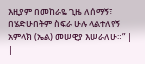እዚያም በመከራዬ ጊዜ ለሰማኝ፣ በሄድሁበትም ስፍራ ሁሉ ላልተለየኝ አምላክ (ኤል) መሠዊያ እሠራለሁ።” |
|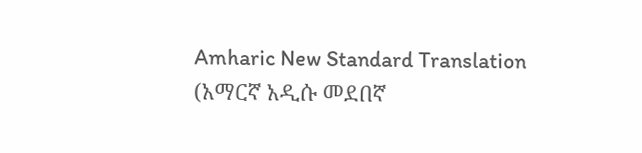Amharic New Standard Translation (አማርኛ አዲሱ መደበኛ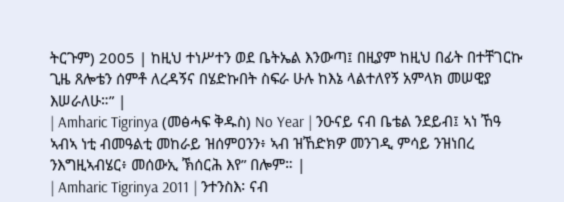ትርጉም) 2005 | ከዚህ ተነሥተን ወደ ቤትኤል እንውጣ፤ በዚያም ከዚህ በፊት በተቸገርኩ ጊዜ ጸሎቴን ሰምቶ ለረዳኝና በሄድኩበት ስፍራ ሁሉ ከእኔ ላልተለየኝ አምላክ መሠዊያ እሠራለሁ።” |
| Amharic Tigrinya (መፅሓፍ ቅዱስ) No Year | ንዑናይ ናብ ቤቴል ንደይብ፤ ኣነ ኸዓ ኣብኣ ነቲ ብመዓልቲ መከራይ ዝሰምዐንን፥ ኣብ ዝኸድክዎ መንገዲ ምሳይ ንዝነበረ ንእግዚኣብሄር፥ መሰውኢ ኽሰርሕ እየ” በሎም። |
| Amharic Tigrinya 2011 | ንተንስእ፡ ናብ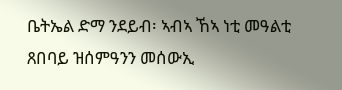ቤትኤል ድማ ንደይብ፡ ኣብኣ ኸኣ ነቲ መዓልቲ ጸበባይ ዝሰምዓንን መሰውኢ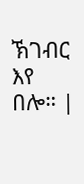ኽገብር እየ በሎ። |